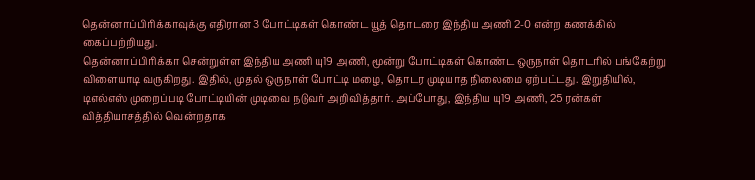தென்னாப்பிரிக்காவுக்கு எதிரான 3 போட்டிகள் கொண்ட யூத் தொடரை இந்திய அணி 2-0 என்ற கணக்கில் கைப்பற்றியது.
தென்னாப்பிரிக்கா சென்றுள்ள இந்திய அணி யு19 அணி, மூன்று போட்டிகள் கொண்ட ஒருநாள் தொடரில் பங்கேற்று விளையாடி வருகிறது. இதில், முதல் ஒருநாள் போட்டி மழை, தொடர முடியாத நிலைமை ஏற்பட்டது. இறுதியில், டிஎல்எஸ் முறைப்படி போட்டியின் முடிவை நடுவர் அறிவித்தார். அப்போது, இந்திய யு19 அணி, 25 ரன்கள் வித்தியாசத்தில் வென்றதாக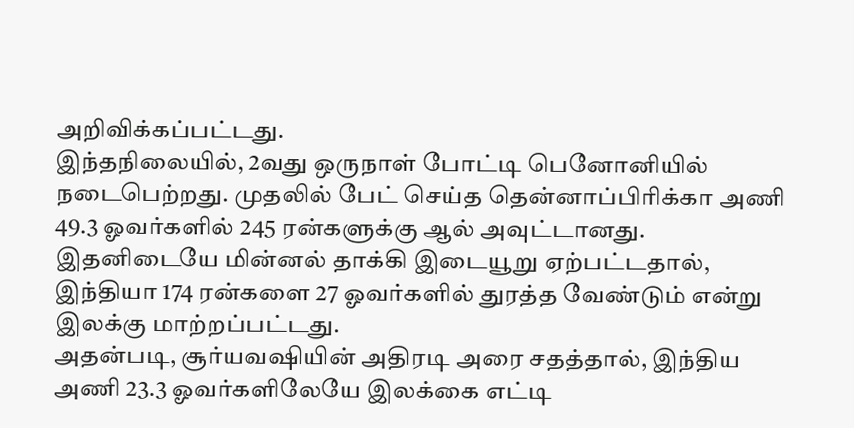அறிவிக்கப்பட்டது.
இந்தநிலையில், 2வது ஒருநாள் போட்டி பெனோனியில் நடைபெற்றது. முதலில் பேட் செய்த தென்னாப்பிரிக்கா அணி 49.3 ஓவர்களில் 245 ரன்களுக்கு ஆல் அவுட்டானது. இதனிடையே மின்னல் தாக்கி இடையூறு ஏற்பட்டதால், இந்தியா 174 ரன்களை 27 ஓவர்களில் துரத்த வேண்டும் என்று இலக்கு மாற்றப்பட்டது.
அதன்படி, சூர்யவஷியின் அதிரடி அரை சதத்தால், இந்திய அணி 23.3 ஓவர்களிலேயே இலக்கை எட்டி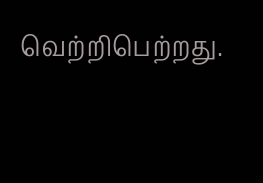வெற்றிபெற்றது.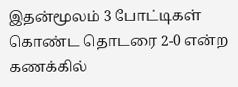இதன்மூலம் 3 போட்டிகள் கொண்ட தொடரை 2-0 என்ற கணக்கில்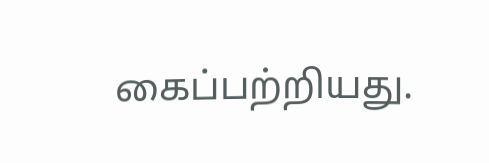கைப்பற்றியது.